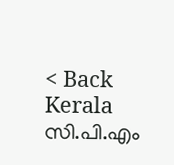< Back
Kerala
സി.പി.എം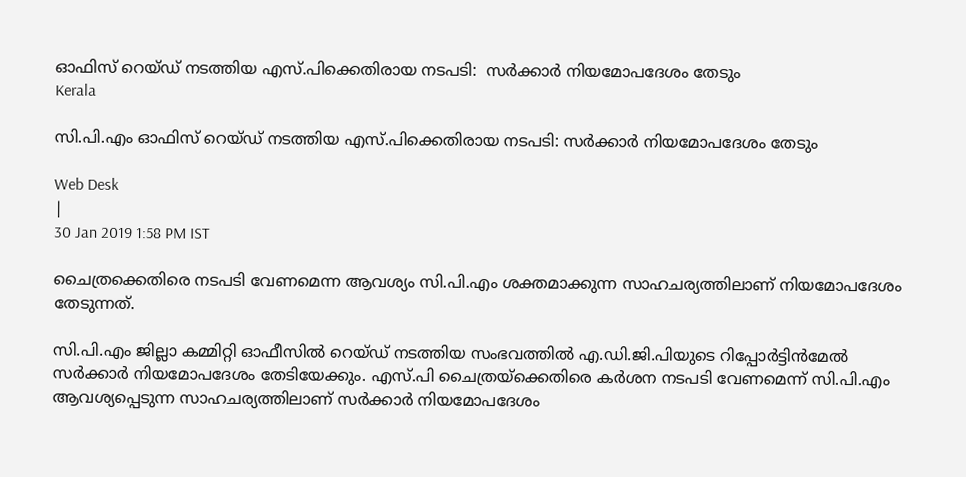ഓഫിസ് റെയ്ഡ് നടത്തിയ എസ്.പിക്കെതിരായ നടപടി:  സര്‍ക്കാര്‍ നിയമോപദേശം തേടും
Kerala

സി.പി.എം ഓഫിസ് റെയ്ഡ് നടത്തിയ എസ്.പിക്കെതിരായ നടപടി: സര്‍ക്കാര്‍ നിയമോപദേശം തേടും

Web Desk
|
30 Jan 2019 1:58 PM IST

ചൈത്രക്കെതിരെ നടപടി വേണമെന്ന ആവശ്യം സി.പി.എം ശക്തമാക്കുന്ന സാഹചര്യത്തിലാണ് നിയമോപദേശം തേടുന്നത്.

സി.പി.എം ജില്ലാ കമ്മിറ്റി ഓഫീസിൽ റെയ്ഡ് നടത്തിയ സംഭവത്തിൽ എ.ഡി.ജി.പിയുടെ റിപ്പോർട്ടിൻമേൽ സർക്കാർ നിയമോപദേശം തേടിയേക്കും. എസ്.പി ചൈത്രയ്ക്കെതിരെ കർശന നടപടി വേണമെന്ന് സി.പി.എം ആവശ്യപ്പെടുന്ന സാഹചര്യത്തിലാണ് സർക്കാർ നിയമോപദേശം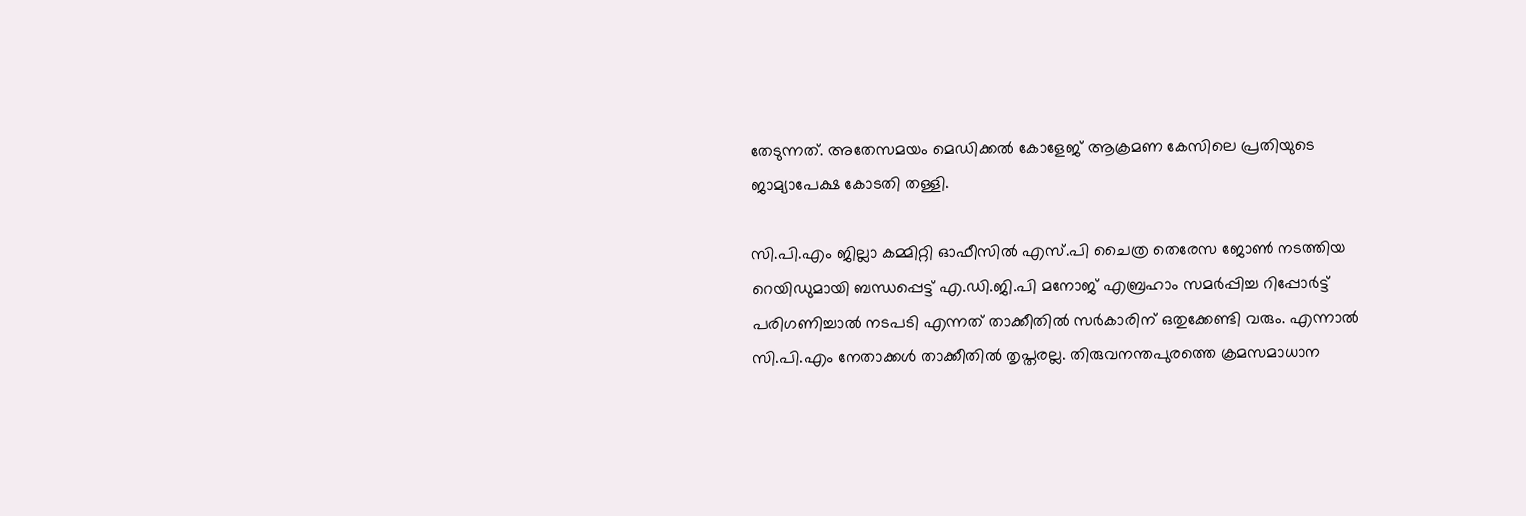തേടുന്നത്. അതേസമയം മെഡിക്കൽ കോളേജ് ആക്രമണ കേസിലെ പ്രതിയുടെ ജാമ്യാപേക്ഷ കോടതി തള്ളി.

സി.പി.എം ജില്ലാ കമ്മിറ്റി ഓഫീസിൽ എസ്.പി ചൈത്ര തെരേസ ജോൺ നടത്തിയ റെയിഡുമായി ബന്ധപ്പെട്ട് എ.ഡി.ജി.പി മനോജ് എബ്രഹാം സമർപ്പിച്ച റിപ്പോർട്ട് പരിഗണിച്ചാൽ നടപടി എന്നത് താക്കീതിൽ സർകാരിന് ഒതുക്കേണ്ടി വരും. എന്നാൽ സി.പി.എം നേതാക്കൾ താക്കീതിൽ തൃപ്തരല്ല. തിരുവനന്തപുരത്തെ ക്രമസമാധാന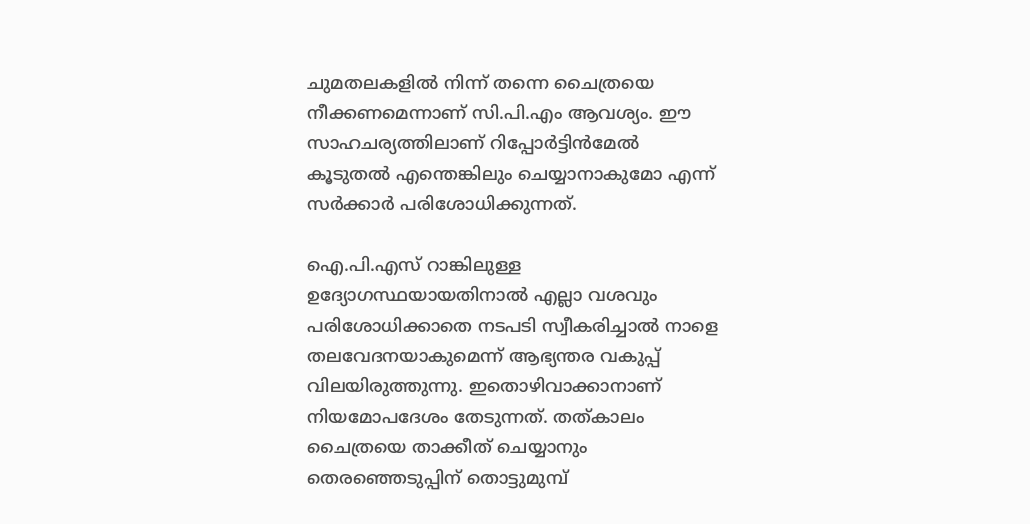ചുമതലകളിൽ നിന്ന് തന്നെ ചൈത്രയെ നീക്കണമെന്നാണ് സി.പി.എം ആവശ്യം. ഈ സാഹചര്യത്തിലാണ് റിപ്പോർട്ടിൻമേൽ കൂടുതൽ എന്തെങ്കിലും ചെയ്യാനാകുമോ എന്ന് സർക്കാർ പരിശോധിക്കുന്നത്.

ഐ.പി.എസ് റാങ്കിലുള്ള ഉദ്യോഗസ്ഥയായതിനാൽ എല്ലാ വശവും പരിശോധിക്കാതെ നടപടി സ്വീകരിച്ചാൽ നാളെ തലവേദനയാകുമെന്ന് ആഭ്യന്തര വകുപ്പ് വിലയിരുത്തുന്നു. ഇതൊഴിവാക്കാനാണ് നിയമോപദേശം തേടുന്നത്. തത്കാലം ചൈത്രയെ താക്കീത് ചെയ്യാനും തെരഞ്ഞെടുപ്പിന് തൊട്ടുമുമ്പ്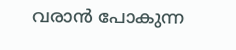വരാൻ പോകുന്ന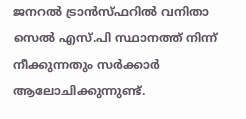ജനറൽ ട്രാൻസ്ഫറിൽ വനിതാ സെൽ എസ്.പി സ്ഥാനത്ത് നിന്ന് നീക്കുന്നതും സർക്കാർ ആലോചിക്കുന്നുണ്ട്.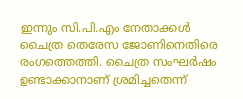ഇന്നും സി.പി.എം നേതാക്കൾ ചൈത്ര തെരേസ ജോണിനെതിരെ രംഗത്തെത്തി. ചൈത്ര സംഘർഷം ഉണ്ടാക്കാനാണ് ശ്രമിച്ചതെന്ന്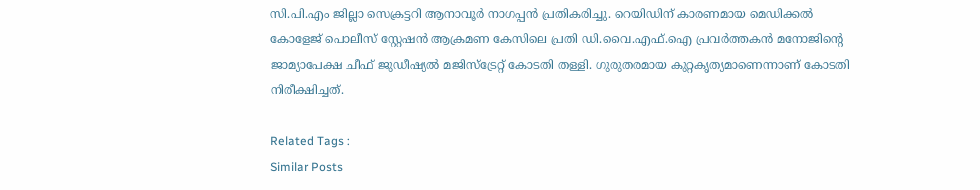സി.പി.എം ജില്ലാ സെക്രട്ടറി ആനാവൂർ നാഗപ്പൻ പ്രതികരിച്ചു. റെയിഡിന് കാരണമായ മെഡിക്കൽ കോളേജ് പൊലീസ് സ്റ്റേഷൻ ആക്രമണ കേസിലെ പ്രതി ഡി.വൈ.എഫ്.ഐ പ്രവർത്തകൻ മനോജിന്റെ ജാമ്യാപേക്ഷ ചീഫ് ജുഡീഷ്യൽ മജിസ്ട്രേറ്റ് കോടതി തള്ളി. ഗുരുതരമായ കുറ്റകൃത്യമാണെന്നാണ് കോടതി നിരീക്ഷിച്ചത്.

Related Tags :
Similar Posts